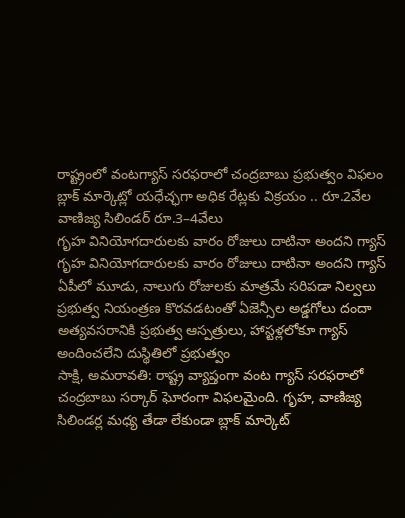రాష్ట్రంలో వంటగ్యాస్ సరఫరాలో చంద్రబాబు ప్రభుత్వం విఫలం
బ్లాక్ మార్కెట్లో యధేచ్ఛగా అధిక రేట్లకు విక్రయం .. రూ.2వేల వాణిజ్య సిలిండర్ రూ.3–4వేలు
గృహ వినియోగదారులకు వారం రోజులు దాటినా అందని గ్యాస్
గృహ వినియోగదారులకు వారం రోజులు దాటినా అందని గ్యాస్
ఏపీలో మూడు, నాలుగు రోజులకు మాత్రమే సరిపడా నిల్వలు
ప్రభుత్వ నియంత్రణ కొరవడటంతో ఏజెన్సీల అడ్డగోలు దందా
అత్యవసరానికి ప్రభుత్వ ఆస్పత్రులు, హాస్టళ్లలోకూ గ్యాస్ అందించలేని దుస్థితిలో ప్రభుత్వం
సాక్షి, అమరావతి: రాష్ట్ర వ్యాప్తంగా వంట గ్యాస్ సరఫరాలో చంద్రబాబు సర్కార్ ఘోరంగా విఫలమైంది. గృహ, వాణిజ్య సిలిండర్ల మధ్య తేడా లేకుండా బ్లాక్ మార్కెట్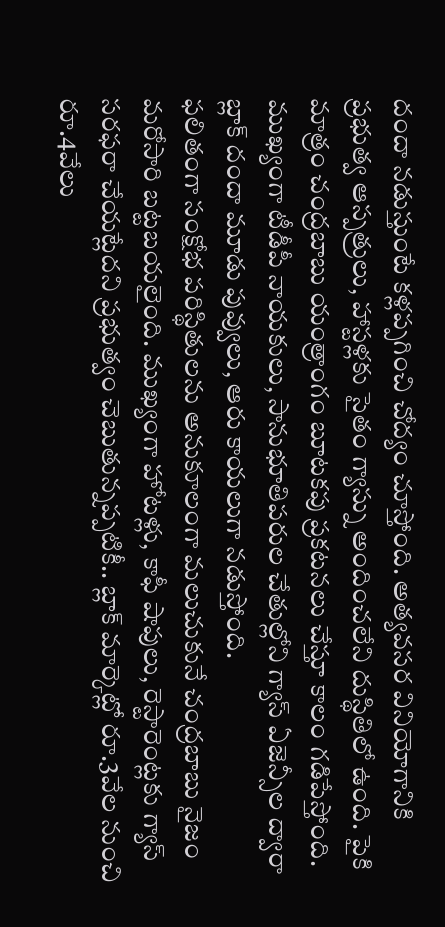దందా నడుస్తుంటే కళ్లప్పగించి చోద్యం చూస్తోంది. అత్యవసర వినియోగానికి ప్రభుత్వ ఆస్పత్రులు, హాస్టళ్లకు సైతం గ్యాస్ను అందించలేని దుస్థితిలో ఉంది. పైకి మాత్రం చంద్రబాబు యంత్రాంగం బూటకపు ప్రకటనలు చేస్తూ కాలం గడిపేస్తోంది. ముఖ్యంగా టీడీపీ నాయకులు, సానుభూతిపరుల చేతుల్లోని గ్యాస్ ఏజెన్సీల ద్వారా బ్లాక్ దందా మూడు పువ్వులు, ఆరు కాయలుగా నడుస్తోంది.
ఫలితంగా సంక్షోభ పరిస్థితులను అనుకూలంగా మలుచుకునే చంద్రబాబు నైజం మరోసారి బట్టబయలైంది. ముఖ్యంగా హోటళ్లు, కాఫీ షాపులు, రెస్టారెంట్లకు గ్యాస్ సరఫరా చేయట్లేదని ప్రభుత్వం చెబుతున్నప్పటికీ.. బ్లాక్ మార్కెట్లో రూ.3వేల నుంచి రూ.4వేలు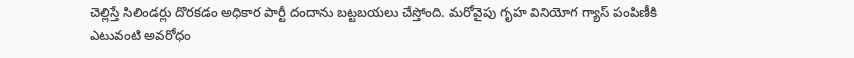చెల్లిస్తే సిలిండర్లు దొరకడం అధికార పార్టీ దందాను బట్టబయలు చేస్తోంది. మరోవైపు గృహ వినియోగ గ్యాస్ పంపిణీకి ఎటువంటి అవరోధం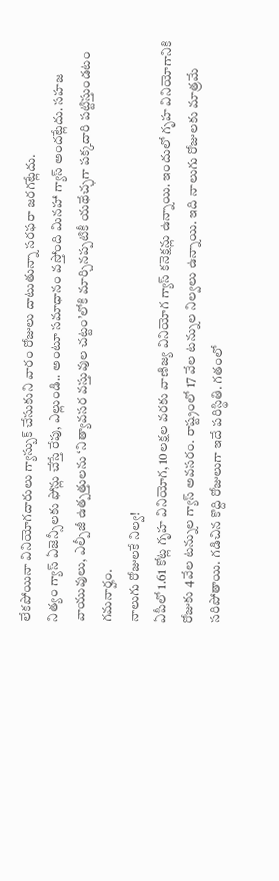లేకపోయినా వినియోగదారులు గ్యాస్బుక్ చేసుకుని వారం రోజులు దాటుతున్నా సరఫరా జరగట్లేదు.
నిత్యం గ్యాస్ ఏజెన్సీలకు ఫోన్లు చేస్తే రేపు, ఎల్లుండి.. అంటూ సమాధానం వస్తోంది మినహా గ్యాస్ అందట్లేదు. సహజ వాయువులు, ఎల్పీజీ ఉత్పత్తులను ‘నిత్యావసర వస్తువుల చట్టం’లోకి మార్చినప్పటికీ యథేచ్ఛగా పక్కదారి పట్టిస్తుండటం గమనార్హం.
నాలుగు రోజులకే నిల్వ!
ఏపీలో 1.61 కోట్ల గృహ వినియోగ, 10లక్షల వరకు వాణిజ్య వినియోగ గ్యాస్ కనెక్షన్లు ఉన్నాయి. ఇందులో గృహ వినియోగానికి రోజుకు 4వేల టన్నుల గ్యాస్ అవసరం. రాష్ట్రంలో 17 వేల టన్నుల నిల్వలు ఉన్నాయి. ఇది నాలుగు రోజులకు మాత్రమే సరిపోతాయి. గడిచిన కొద్ది రోజులుగా ఇదే పరిస్థితి. గతంలో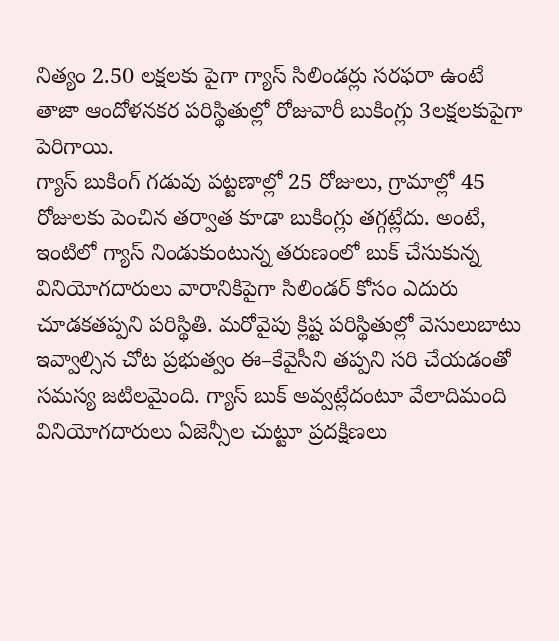నిత్యం 2.50 లక్షలకు పైగా గ్యాస్ సిలిండర్లు సరఫరా ఉంటే తాజా ఆందోళనకర పరిస్థితుల్లో రోజువారీ బుకింగ్లు 3లక్షలకుపైగా పెరిగాయి.
గ్యాస్ బుకింగ్ గడువు పట్టణాల్లో 25 రోజులు, గ్రామాల్లో 45 రోజులకు పెంచిన తర్వాత కూడా బుకింగ్లు తగ్గట్లేదు. అంటే, ఇంటిలో గ్యాస్ నిండుకుంటున్న తరుణంలో బుక్ చేసుకున్న వినియోగదారులు వారానికిపైగా సిలిండర్ కోసం ఎదురు చూడకతప్పని పరిస్థితి. మరోవైపు క్లిష్ట పరిస్థితుల్లో వెసులుబాటు ఇవ్వాల్సిన చోట ప్రభుత్వం ఈ–కేవైసీని తప్పని సరి చేయడంతో సమస్య జటిలమైంది. గ్యాస్ బుక్ అవ్వట్లేదంటూ వేలాదిమంది వినియోగదారులు ఏజెన్సీల చుట్టూ ప్రదక్షిణలు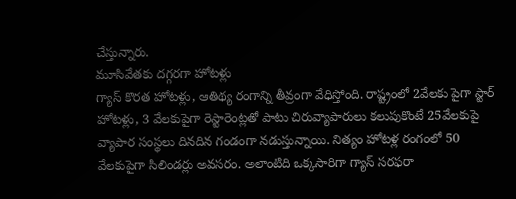చేస్తున్నారు.
మూసివేతకు దగ్గరగా హోటళ్లు
గ్యాస్ కొరత హోటళ్లు, ఆతిథ్య రంగాన్ని తీవ్రంగా వేధిస్తోంది. రాష్ట్రంలో 2వేలకు పైగా స్టార్ హోటళ్లు, 3 వేలకుపైగా రెస్టారెంట్లతో పాటు చిరువ్యాపారులు కలుపుకొంటే 25వేలకుపై వ్యాపార సంస్థలు దినదిన గండంగా నడుస్తున్నాయి. నిత్యం హోటళ్ల రంగంలో 50 వేలకుపైగా సిలిండర్లు అవసరం. అలాంటిది ఒక్కసారిగా గ్యాస్ సరఫరా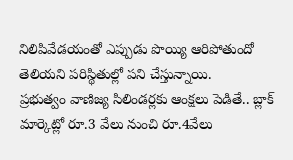నిలిపివేడయంతో ఎప్పుడు పొయ్యి ఆరిపోతుందో తెలియని పరిస్థితుల్లో పని చేస్తున్నాయి.
ప్రభుత్వం వాణిజ్య సిలిండర్లకు ఆంక్షలు పెడితే.. బ్లాక్ మార్కెట్లో రూ.3 వేలు నుంచి రూ.4వేలు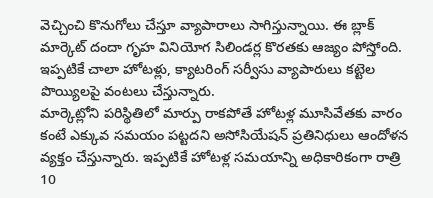వెచ్చించి కొనుగోలు చేస్తూ వ్యాపారాలు సాగిస్తున్నాయి. ఈ బ్లాక్ మార్కెట్ దందా గృహ వినియోగ సిలిండర్ల కొరతకు ఆజ్యం పోస్తోంది. ఇప్పటికే చాలా హోటళ్లు, క్యాటరింగ్ సర్వీసు వ్యాపారులు కట్టెల పొయ్యిలపై వంటలు చేస్తున్నారు.
మార్కెట్లోని పరిస్థితిలో మార్పు రాకపోతే హోటళ్ల మూసివేతకు వారం కంటే ఎక్కువ సమయం పట్టదని అసోసియేషన్ ప్రతినిధులు ఆందోళన వ్యక్తం చేస్తున్నారు. ఇప్పటికే హోటళ్ల సమయాన్ని అధికారికంగా రాత్రి 10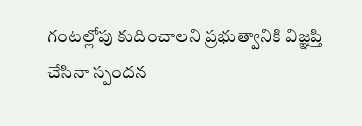గంటల్లోపు కుదించాలని ప్రభుత్వానికి విజ్ఞప్తి చేసినా స్పందన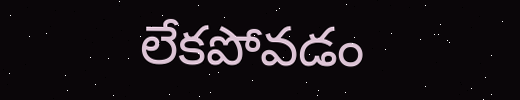లేకపోవడం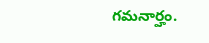గమనార్హం.